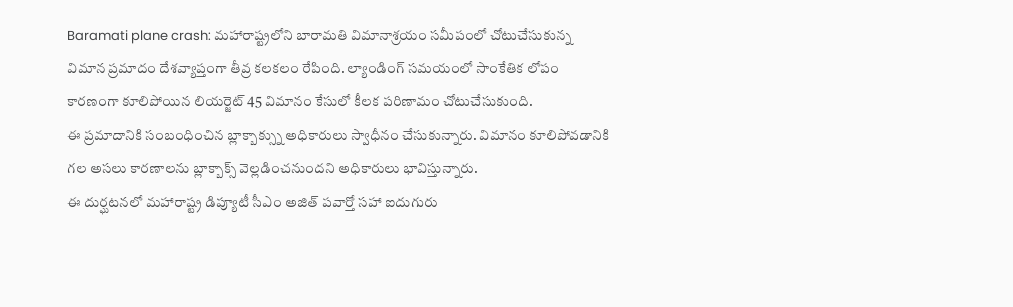Baramati plane crash: మహారాష్ట్రలోని బారామతి విమానాశ్రయం సమీపంలో చోటుచేసుకున్న విమాన ప్రమాదం దేశవ్యాప్తంగా తీవ్ర కలకలం రేపింది. ల్యాండింగ్ సమయంలో సాంకేతిక లోపం కారణంగా కూలిపోయిన లియర్జెట్ 45 విమానం కేసులో కీలక పరిణామం చోటుచేసుకుంది.
ఈ ప్రమాదానికి సంబంధించిన బ్లాక్బాక్స్ను అధికారులు స్వాధీనం చేసుకున్నారు. విమానం కూలిపోవడానికి గల అసలు కారణాలను బ్లాక్బాక్స్ వెల్లడించనుందని అధికారులు భావిస్తున్నారు.
ఈ దుర్ఘటనలో మహారాష్ట్ర డిప్యూటీ సీఎం అజిత్ పవార్తో సహా ఐదుగురు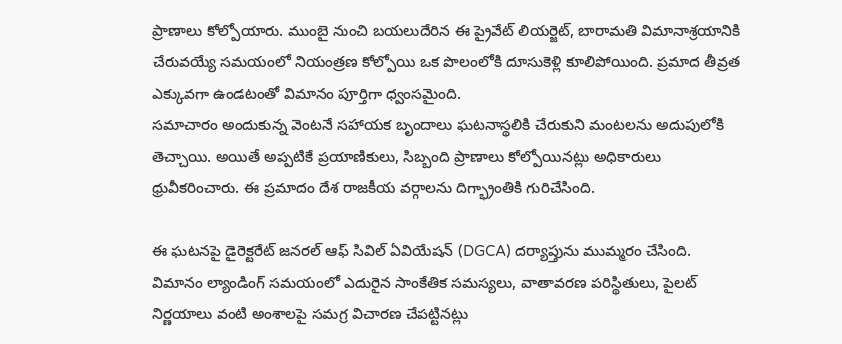ప్రాణాలు కోల్పోయారు. ముంబై నుంచి బయలుదేరిన ఈ ప్రైవేట్ లియర్జెట్, బారామతి విమానాశ్రయానికి చేరువయ్యే సమయంలో నియంత్రణ కోల్పోయి ఒక పొలంలోకి దూసుకెళ్లి కూలిపోయింది. ప్రమాద తీవ్రత ఎక్కువగా ఉండటంతో విమానం పూర్తిగా ధ్వంసమైంది.
సమాచారం అందుకున్న వెంటనే సహాయక బృందాలు ఘటనాస్థలికి చేరుకుని మంటలను అదుపులోకి తెచ్చాయి. అయితే అప్పటికే ప్రయాణికులు, సిబ్బంది ప్రాణాలు కోల్పోయినట్లు అధికారులు ధ్రువీకరించారు. ఈ ప్రమాదం దేశ రాజకీయ వర్గాలను దిగ్భ్రాంతికి గురిచేసింది.

ఈ ఘటనపై డైరెక్టరేట్ జనరల్ ఆఫ్ సివిల్ ఏవియేషన్ (DGCA) దర్యాప్తును ముమ్మరం చేసింది. విమానం ల్యాండింగ్ సమయంలో ఎదురైన సాంకేతిక సమస్యలు, వాతావరణ పరిస్థితులు, పైలట్ నిర్ణయాలు వంటి అంశాలపై సమగ్ర విచారణ చేపట్టినట్లు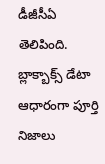డీజీసీఏ తెలిపింది. బ్లాక్బాక్స్ డేటా ఆధారంగా పూర్తి నిజాలు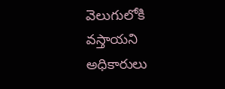వెలుగులోకి వస్తాయని అధికారులు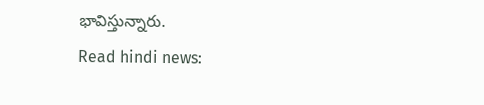భావిస్తున్నారు.
Read hindi news: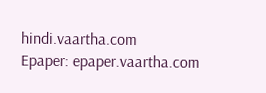hindi.vaartha.com
Epaper: epaper.vaartha.com